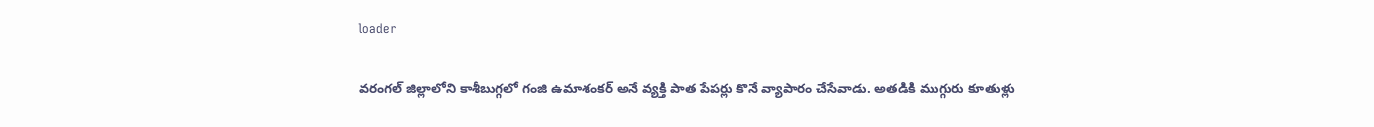loader

వరంగల్ జిల్లాలోని కాశీబుగ్గలో గంజి ఉమాశంకర్ అనే వ్యక్తి పాత పేపర్లు కొనే వ్యాపారం చేసేవాడు. అతడికి ముగ్గురు కూతుళ్లు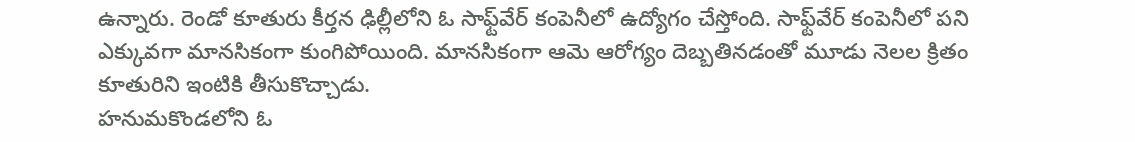ఉన్నారు. రెండో కూతురు కీర్తన ఢిల్లీలోని ఓ సాఫ్ట్‌వేర్ కంపెనీలో ఉద్యోగం చేస్తోంది. సాఫ్ట్‌వేర్ కంపెనీలో పని ఎక్కువగా మానసికంగా కుంగిపోయింది. మానసికంగా ఆమె ఆరోగ్యం దెబ్బతినడంతో మూడు నెలల క్రితం కూతురిని ఇంటికి తీసుకొచ్చాడు.
హనుమకొండలోని ఓ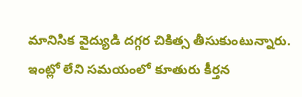మానిసిక వైద్యుడి దగ్గర చికిత్స తీసుకుంటున్నారు. ఇంట్లో లేని సమయంలో కూతురు కీర్తన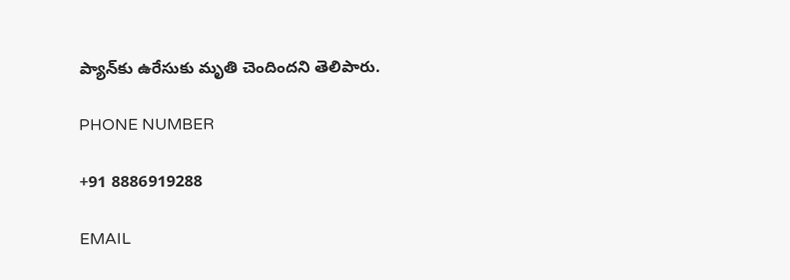ప్యాన్‌కు ఉరేసుకు మృతి చెందిందని తెలిపారు.

PHONE NUMBER

+91 8886919288

EMAIL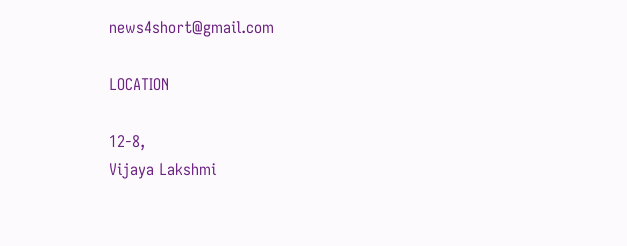news4short@gmail.com

LOCATION

12-8,
Vijaya Lakshmi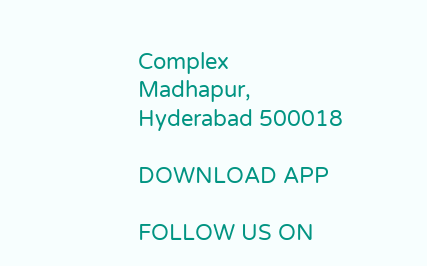Complex
Madhapur,
Hyderabad 500018

DOWNLOAD APP

FOLLOW US ON